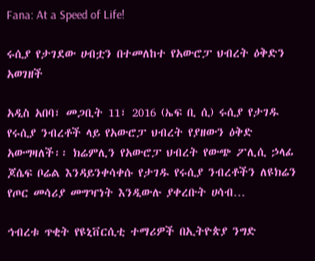Fana: At a Speed of Life!

ሩሲያ የታገደው ሀብቷን በተመለከተ የአውሮፓ ህብረት ዕቅድን አወገዘች

አዲስ አበባ፣ መጋቢት 11፣ 2016 (ኤፍ ቢ ሲ) ሩሲያ የታገዱ የሩሲያ ንብረቶች ላይ የአውሮፓ ህብረት የያዘውን ዕቅድ አውግዛለች፡፡ ክሬምሊን የአውሮፓ ህብረት የውጭ ፖሊሲ ኃላፊ ጆሴፍ ቦሬል እንዳይንቀሳቀሱ የታገዱ የሩሲያ ንብረቶችን ለዩክሬን የጦር መሳሪያ መግዣነት እንዲውሉ ያቀረቡት ሀሳብ…

ኅብረቱ ጥቂት የዩኒቨርሲቲ ተማሪዎች በኢትዮጵያ ንግድ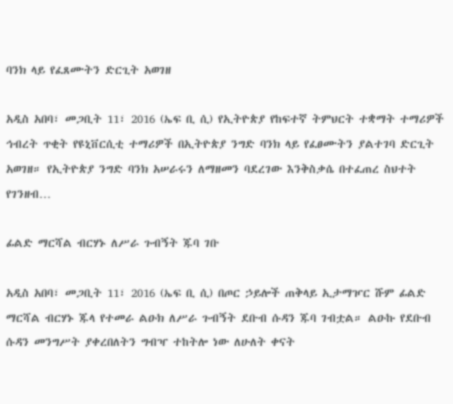ባንክ ላይ የፈጸሙትን ድርጊት አወገዘ

አዲስ አበባ፣ መጋቢት 11፣ 2016 (ኤፍ ቢ ሲ) የኢትዮጵያ የከፍተኛ ትምህርት ተቋማት ተማሪዎች ኅብረት ጥቂት የዩኒቨርሲቲ ተማሪዎች በኢትዮጵያ ንግድ ባንክ ላይ የፈፀሙትን ያልተገባ ድርጊት አወገዘ። የኢትዮጵያ ንግድ ባንክ አሠራሩን ለማዘመን ባደረገው እንቅስቃሴ በተፈጠረ ስህተት የገንዘብ…

ፊልድ ማርሻል ብርሃኑ ለሥራ ጉብኝት ጁባ ገቡ

አዲስ አበባ፣ መጋቢት 11፣ 2016 (ኤፍ ቢ ሲ) በጦር ኃይሎች ጠቅላይ ኢታማዦር ሹም ፊልድ ማርሻል ብርሃኑ ጁላ የተመራ ልዑክ ለሥራ ጉብኝት ደቡብ ሱዳን ጁባ ገብቷል። ልዑኩ የደቡብ ሱዳን መንግሥት ያቀረበለትን ግብዣ ተከትሎ ነው ለሁለት ቀናት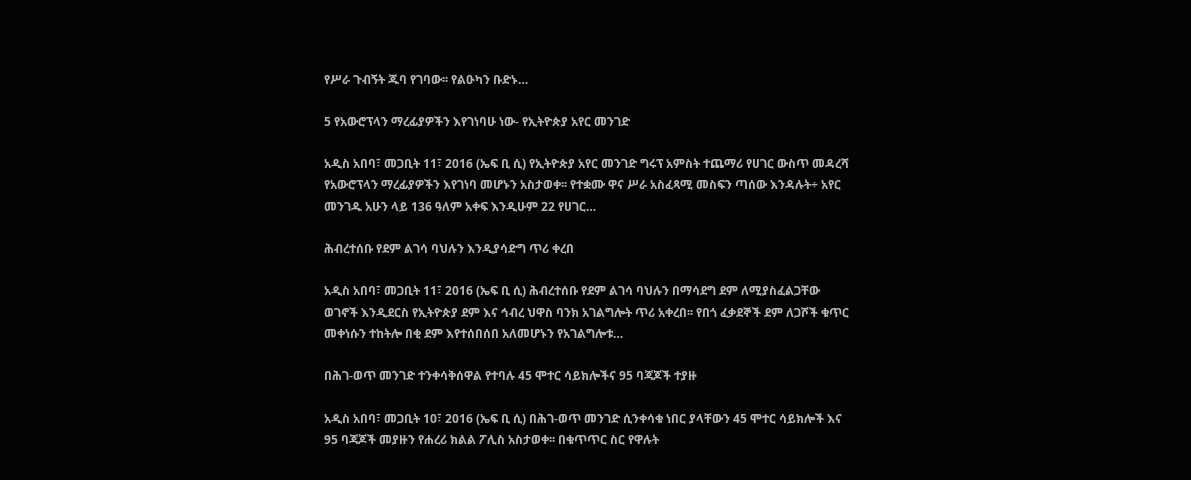የሥራ ጉብኝት ጁባ የገባው፡፡ የልዑካን ቡድኑ…

5 የአውሮፕላን ማረፊያዎችን እየገነባሁ ነው- የኢትዮጵያ አየር መንገድ

አዲስ አበባ፣ መጋቢት 11፣ 2016 (ኤፍ ቢ ሲ) የኢትዮጵያ አየር መንገድ ግሩፕ አምስት ተጨማሪ የሀገር ውስጥ መዳረሻ የአውሮፕላን ማረፊያዎችን እየገነባ መሆኑን አስታወቀ፡፡ የተቋሙ ዋና ሥራ አስፈጻሚ መስፍን ጣሰው እንዳሉት÷ አየር መንገዱ አሁን ላይ 136 ዓለም አቀፍ እንዲሁም 22 የሀገር…

ሕብረተሰቡ የደም ልገሳ ባህሉን እንዲያሳድግ ጥሪ ቀረበ

አዲስ አበባ፣ መጋቢት 11፣ 2016 (ኤፍ ቢ ሲ) ሕብረተሰቡ የደም ልገሳ ባህሉን በማሳደግ ደም ለሚያስፈልጋቸው ወገኖች እንዲደርስ የኢትዮጵያ ደም እና ኅብረ ህዋስ ባንክ አገልግሎት ጥሪ አቀረበ፡፡ የበጎ ፈቃደኞች ደም ለጋሾች ቁጥር መቀነሱን ተከትሎ በቂ ደም እየተሰበሰበ አለመሆኑን የአገልግሎቱ…

በሕገ-ወጥ መንገድ ተንቀሳቅሰዋል የተባሉ 45 ሞተር ሳይክሎችና 95 ባጃጆች ተያዙ

አዲስ አበባ፣ መጋቢት 10፣ 2016 (ኤፍ ቢ ሲ) በሕገ-ወጥ መንገድ ሲንቀሳቁ ነበር ያላቸውን 45 ሞተር ሳይክሎች እና 95 ባጃጆች መያዙን የሐረሪ ክልል ፖሊስ አስታወቀ፡፡ በቁጥጥር ስር የዋሉት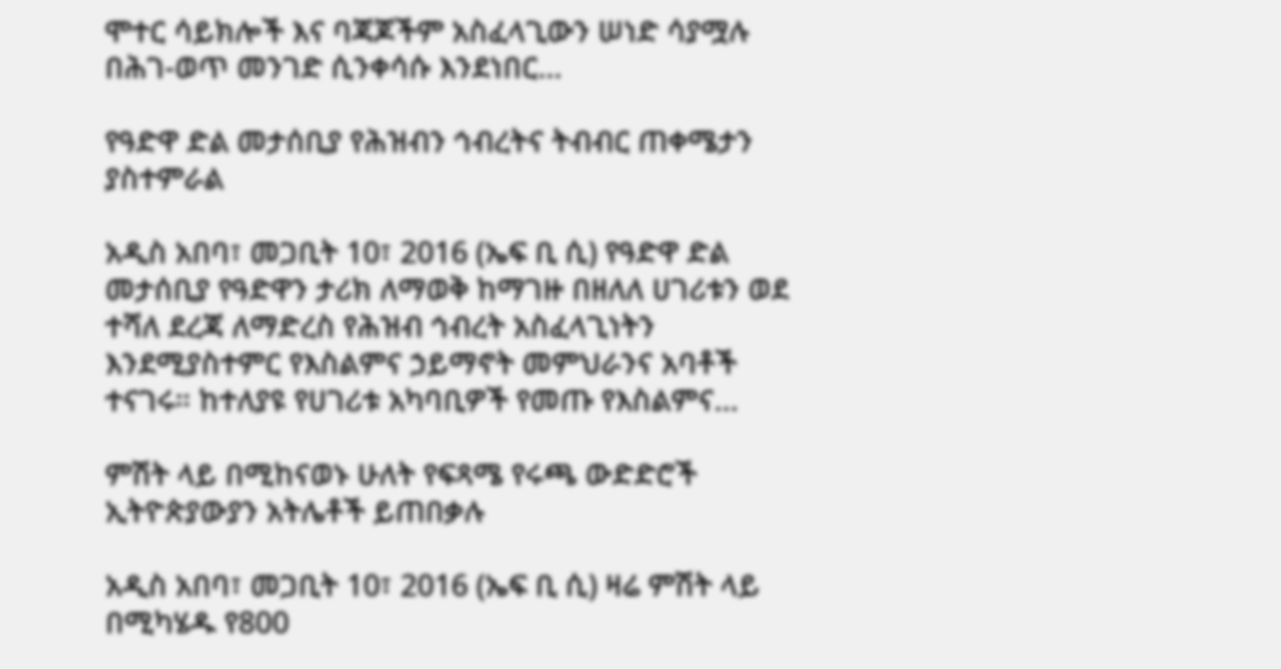ሞተር ሳይክሎች እና ባጃጆችም አስፈላጊውን ሠነድ ሳያሟሉ በሕገ-ወጥ መንገድ ሲንቀሳሱ እንደነበር…

የዓድዋ ድል መታሰቢያ የሕዝብን ኅብረትና ትብብር ጠቀሜታን ያስተምራል

አዲስ አበባ፣ መጋቢት 10፣ 2016 (ኤፍ ቢ ሲ) የዓድዋ ድል መታሰቢያ የዓድዋን ታሪክ ለማወቅ ከማገዙ በዘለለ ሀገሪቱን ወደ ተሻለ ደረጃ ለማድረስ የሕዝብ ኅብረት አስፈላጊነትን እንደሚያስተምር የእስልምና ኃይማኖት መምህራንና አባቶች ተናገሩ። ከተለያዩ የሀገሪቱ አካባቢዎች የመጡ የእስልምና…

ምሽት ላይ በሚከናወኑ ሁለት የፍጻሜ የሩጫ ውድድሮች ኢትዮጵያውያን አትሌቶች ይጠበቃሉ

አዲስ አበባ፣ መጋቢት 10፣ 2016 (ኤፍ ቢ ሲ) ዛሬ ምሽት ላይ በሚካሄዱ የ800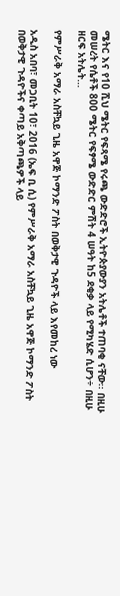ሜትር እና የ10 ሺህ ሜትር የፍጻሜ የሩጫ ውድድሮች ኢትዮጵያውያን አትሌቶች ተጠባቂ ናቸው፡፡ በዚሁ መሠረት የሴቶች 800 ሜትር የፍፃሜ ውድድር ምሽት 4 ሠዓት ከ5 ደቂቃ ላይ የሚካሄድ ሲሆን÷ በዚሁ ዘርፍ አትሌት…

የምሥራቅ አማራ አስቸኳይ ጊዜ አዋጅ ኮማንድ ፖስት በወቅታዊ ጉዳዮች ላይ እየመከረ ነው

አዲስ አበባ፣ መጋቢት 10፣ 2016 (ኤፍ ቢ ሲ) የምሥራቅ አማራ አስቸኳይ ጊዜ አዋጅ ኮማንድ ፖስት በወቅታዊ ጉዳዮችና ቀጣይ አቅጣጫዎች ላይ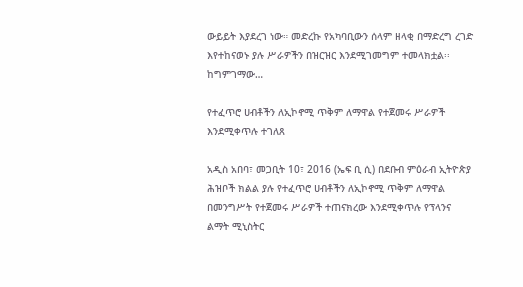ውይይት እያደረገ ነው። መድረኩ የአካባቢውን ሰላም ዘላቂ በማድረግ ረገድ እየተከናወኑ ያሉ ሥራዎችን በዝርዝር እንደሚገመግም ተመላክቷል፡፡ ከግምገማው…

የተፈጥሮ ሀብቶችን ለኢኮኖሚ ጥቅም ለማዋል የተጀመሩ ሥራዎች እንደሚቀጥሉ ተገለጸ

አዲስ አበባ፣ መጋቢት 10፣ 2016 (ኤፍ ቢ ሲ) በደቡብ ምዕራብ ኢትዮጵያ ሕዝቦች ክልል ያሉ የተፈጥሮ ሀብቶችን ለኢኮኖሚ ጥቅም ለማዋል በመንግሥት የተጀመሩ ሥራዎች ተጠናክረው እንደሚቀጥሉ የፕላንና ልማት ሚኒስትር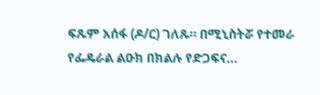ፍጹም አሰፋ (ዶ/ር) ገለጹ። በሚኒስትሯ የተመራ የፌዴራል ልዑክ በክልሉ የድጋፍና…